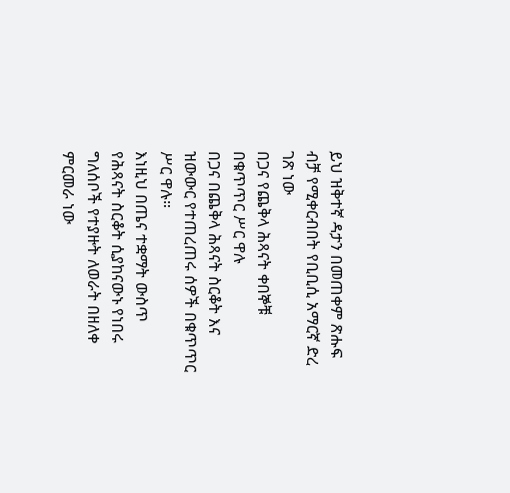ይህ ዝቅተኛ ዳታን በመጠቀም ጽሑፍ ብቻ የሚቀርብበት የቢቢሲ አማርኛ ድረ ገጽ ነው
በጋና የጨቅላ ሕጻናት ቀበኞቹ በቁጥጥር ሥር ዋሉ
በጋና በጨቅላ ሕጻናት ስርቆት እና ዝውውር የተጠረጠሩ ሰዎች በቁጥጥር ሥር ዋሉ።
እነዚህ በጤና ተቋማት ውስጥ የሕጻናት ስርቆት ሲያከናውኑ የነበሩ ግለሰቦች የተያዙት ለወራት በዘለቀ ምርመራ ነው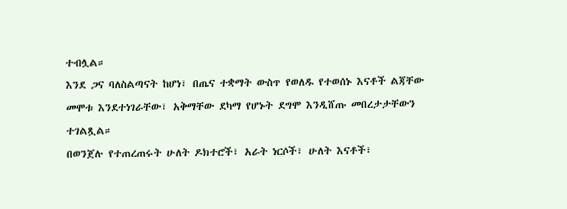ተብሏል።
እንደ ጋና ባለስልጣናት ከሆነ፣ በጤና ተቋማት ውስጥ የወለዱ የተወሰኑ እናቶች ልጃቸው መሞቱ እንደተነገራቸው፣ አቅማቸው ደካማ የሆኑት ደግሞ እንዲሸጡ መበረታታቸውን ተገልጿል።
በወንጀሉ የተጠረጠሩት ሁለት ዶክተሮች፣ አራት ነርሶች፣ ሁለት እናቶች፣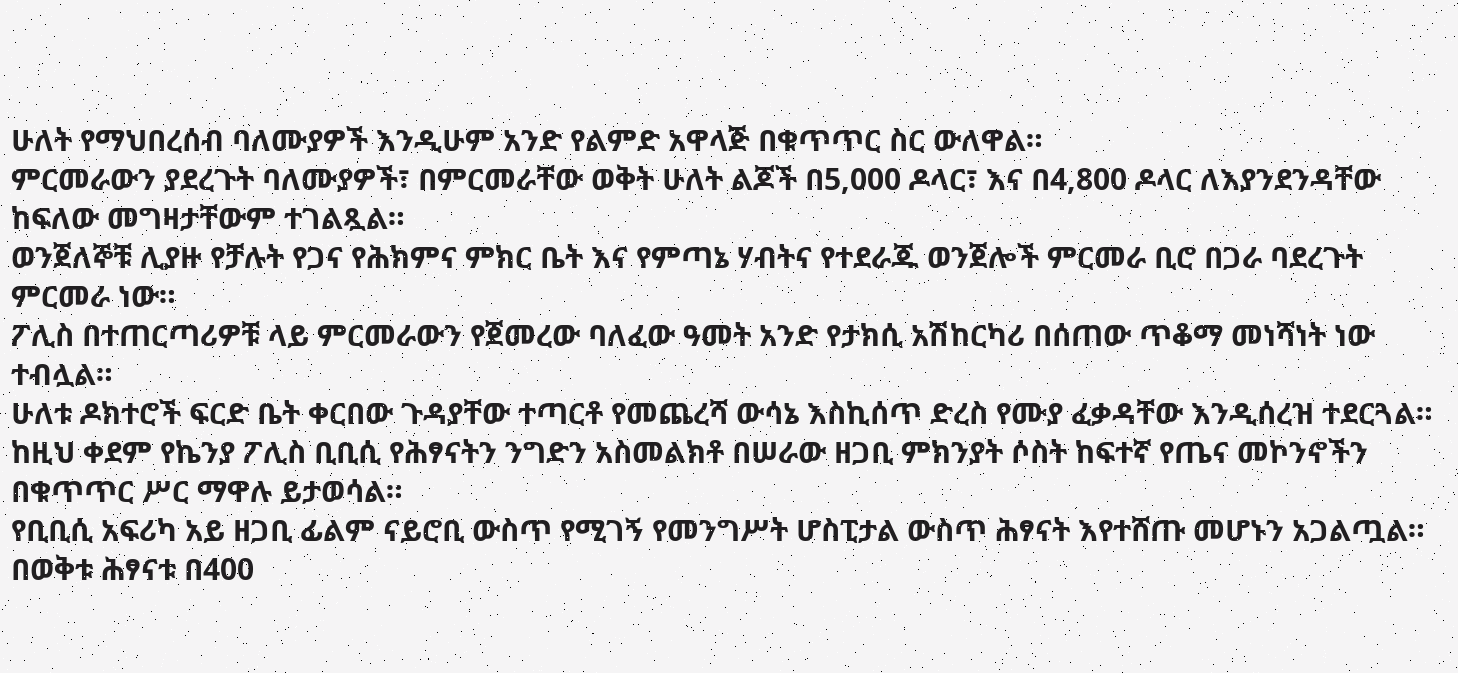ሁለት የማህበረሰብ ባለሙያዎች እንዲሁም አንድ የልምድ አዋላጅ በቁጥጥር ስር ውለዋል።
ምርመራውን ያደረጉት ባለሙያዎች፣ በምርመራቸው ወቅት ሁለት ልጆች በ5,000 ዶላር፣ እና በ4,800 ዶላር ለእያንደንዳቸው ከፍለው መግዛታቸውም ተገልጿል።
ወንጀለኞቹ ሊያዙ የቻሉት የጋና የሕክምና ምክር ቤት እና የምጣኔ ሃብትና የተደራጁ ወንጀሎች ምርመራ ቢሮ በጋራ ባደረጉት ምርመራ ነው።
ፖሊስ በተጠርጣሪዎቹ ላይ ምርመራውን የጀመረው ባለፈው ዓመት አንድ የታክሲ አሽከርካሪ በሰጠው ጥቆማ መነሻነት ነው ተብሏል።
ሁለቱ ዶክተሮች ፍርድ ቤት ቀርበው ጉዳያቸው ተጣርቶ የመጨረሻ ውሳኔ እስኪሰጥ ድረስ የሙያ ፈቃዳቸው እንዲሰረዝ ተደርጓል።
ከዚህ ቀደም የኬንያ ፖሊስ ቢቢሲ የሕፃናትን ንግድን አስመልክቶ በሠራው ዘጋቢ ምክንያት ሶስት ከፍተኛ የጤና መኮንኖችን በቁጥጥር ሥር ማዋሉ ይታወሳል።
የቢቢሲ አፍሪካ አይ ዘጋቢ ፊልም ናይሮቢ ውስጥ የሚገኝ የመንግሥት ሆስፒታል ውስጥ ሕፃናት እየተሸጡ መሆኑን አጋልጧል።
በወቅቱ ሕፃናቱ በ400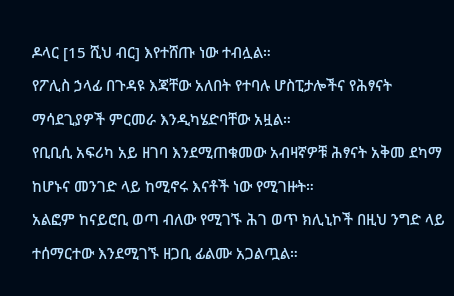ዶላር [15 ሺህ ብር] እየተሸጡ ነው ተብሏል።
የፖሊስ ኃላፊ በጉዳዩ እጃቸው አለበት የተባሉ ሆስፒታሎችና የሕፃናት ማሳደጊያዎች ምርመራ እንዲካሄድባቸው አዟል።
የቢቢሲ አፍሪካ አይ ዘገባ እንደሚጠቁመው አብዛኛዎቹ ሕፃናት አቅመ ደካማ ከሆኑና መንገድ ላይ ከሚኖሩ እናቶች ነው የሚገዙት።
አልፎም ከናይሮቢ ወጣ ብለው የሚገኙ ሕገ ወጥ ክሊኒኮች በዚህ ንግድ ላይ ተሰማርተው እንደሚገኙ ዘጋቢ ፊልሙ አጋልጧል።